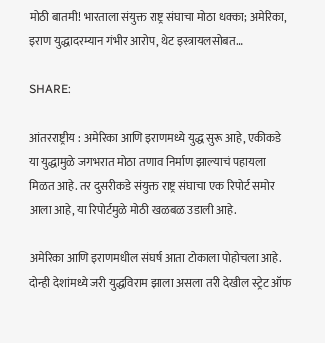मोठी बातमी! भारताला संयुक्त राष्ट्र संघाचा मोठा धक्का; अमेरिका, इराण युद्धादरम्यान गंभीर आरोप, थेट इस्त्रायलसोबत…

SHARE:

आंतरराष्ट्रीय : अमेरिका आणि इराणमध्ये युद्ध सुरू आहे, एकीकडे या युद्धामुळे जगभरात मोठा तणाव निर्माण झाल्याचं पहायला मिळत आहे. तर दुसरीकडे संयुक्त राष्ट्र संघाचा एक रिपोर्ट समोर आला आहे, या रिपोर्टमुळे मोठी खळबळ उडाली आहे.

अमेरिका आणि इराणमधील संघर्ष आता टोकाला पोहोचला आहे. दोन्ही देशांमध्ये जरी युद्धविराम झाला असला तरी देखील स्ट्रेट ऑफ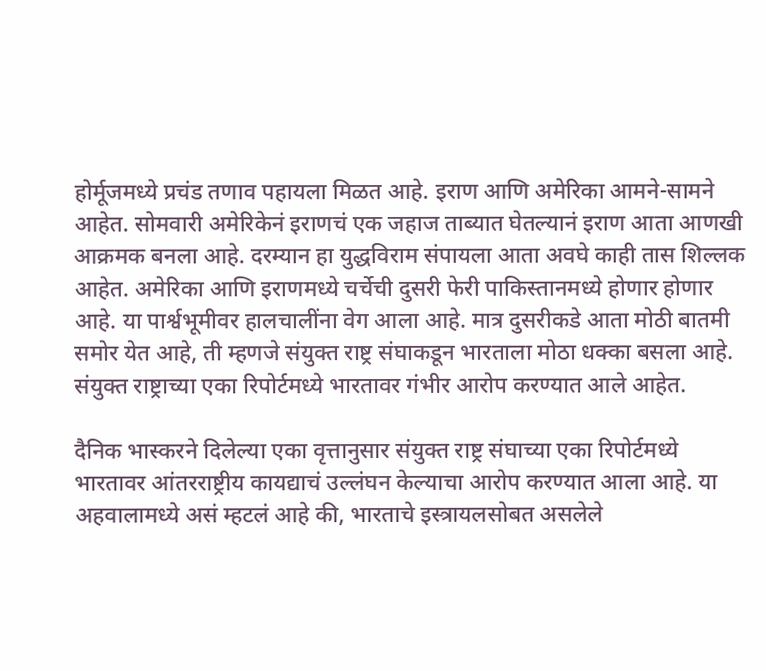होर्मूजमध्ये प्रचंड तणाव पहायला मिळत आहे. इराण आणि अमेरिका आमने-सामने आहेत. सोमवारी अमेरिकेनं इराणचं एक जहाज ताब्यात घेतल्यानं इराण आता आणखी आक्रमक बनला आहे. दरम्यान हा युद्धविराम संपायला आता अवघे काही तास शिल्लक आहेत. अमेरिका आणि इराणमध्ये चर्चेची दुसरी फेरी पाकिस्तानमध्ये होणार होणार आहे. या पार्श्वभूमीवर हालचालींना वेग आला आहे. मात्र दुसरीकडे आता मोठी बातमी समोर येत आहे, ती म्हणजे संयुक्त राष्ट्र संघाकडून भारताला मोठा धक्का बसला आहे. संयुक्त राष्ट्राच्या एका रिपोर्टमध्ये भारतावर गंभीर आरोप करण्यात आले आहेत.

दैनिक भास्करने दिलेल्या एका वृत्तानुसार संयुक्त राष्ट्र संघाच्या एका रिपोर्टमध्ये भारतावर आंतरराष्ट्रीय कायद्याचं उल्लंघन केल्याचा आरोप करण्यात आला आहे. या अहवालामध्ये असं म्हटलं आहे की, भारताचे इस्त्रायलसोबत असलेले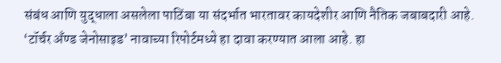संबंध आणि युद्धाला असलेला पाठिंबा या संदर्भात भारतावर कायदेशीर आणि नैतिक जबाबदारी आहे. ‘टॉर्चर अँण्ड जेनोसाइड’ नावाच्या रिपोर्टमध्ये हा दावा करण्यात आला आहे. हा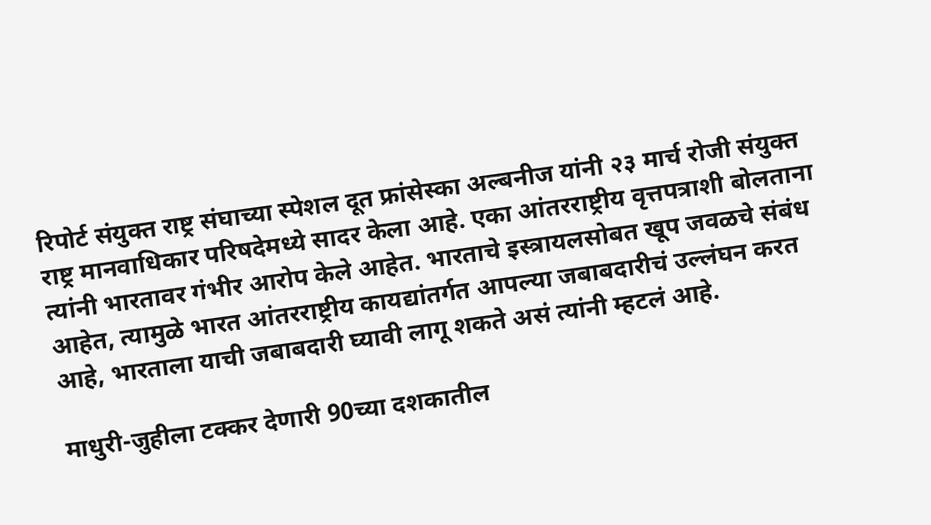रिपोर्ट संयुक्त राष्ट्र संघाच्या स्पेशल दूत फ्रांसेस्का अल्बनीज यांनी २३ मार्च रोजी संयुक्त राष्ट्र मानवाधिकार परिषदेमध्ये सादर केला आहे. एका आंतरराष्ट्रीय वृत्तपत्राशी बोलताना त्यांनी भारतावर गंभीर आरोप केले आहेत. भारताचे इस्त्रायलसोबत खूप जवळचे संबंध आहेत, त्यामुळे भारत आंतरराष्ट्रीय कायद्यांतर्गत आपल्या जबाबदारीचं उल्लंघन करत आहे, भारताला याची जबाबदारी घ्यावी लागू शकते असं त्यांनी म्हटलं आहे.

माधुरी-जुहीला टक्कर देणारी 90च्या दशकातील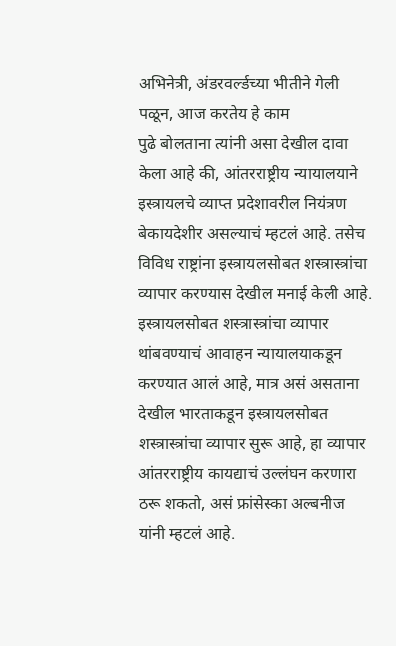अभिनेत्री, अंडरवर्ल्डच्या भीतीने गेली पळून, आज करतेय हे काम
पुढे बोलताना त्यांनी असा देखील दावा केला आहे की, आंतरराष्ट्रीय न्यायालयाने इस्त्रायलचे व्याप्त प्रदेशावरील नियंत्रण बेकायदेशीर असल्याचं म्हटलं आहे. तसेच विविध राष्ट्रांना इस्त्रायलसोबत शस्त्रास्त्रांचा व्यापार करण्यास देखील मनाई केली आहे. इस्त्रायलसोबत शस्त्रास्त्रांचा व्यापार थांबवण्याचं आवाहन न्यायालयाकडून करण्यात आलं आहे, मात्र असं असताना देखील भारताकडून इस्त्रायलसोबत शस्त्रास्त्रांचा व्यापार सुरू आहे, हा व्यापार आंतरराष्ट्रीय कायद्याचं उल्लंघन करणारा ठरू शकतो, असं फ्रांसेस्का अल्बनीज यांनी म्हटलं आहे.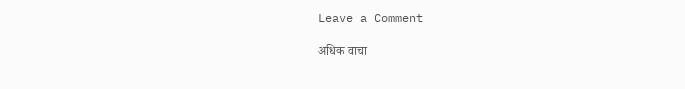Leave a Comment

अधिक वाचा